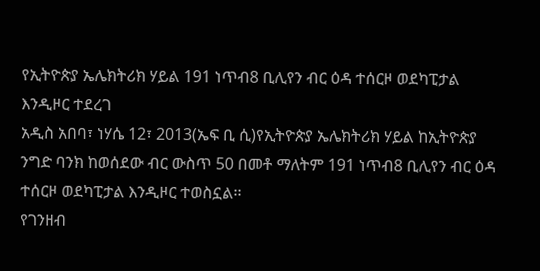የኢትዮጵያ ኤሌክትሪክ ሃይል 191 ነጥብ8 ቢሊየን ብር ዕዳ ተሰርዞ ወደካፒታል እንዲዞር ተደረገ
አዲስ አበባ፣ ነሃሴ 12፣ 2013(ኤፍ ቢ ሲ)የኢትዮጵያ ኤሌክትሪክ ሃይል ከኢትዮጵያ ንግድ ባንክ ከወሰደው ብር ውስጥ 50 በመቶ ማለትም 191 ነጥብ8 ቢሊየን ብር ዕዳ ተሰርዞ ወደካፒታል እንዲዞር ተወስኗል፡፡
የገንዘብ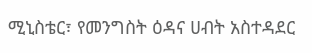ሚኒስቴር፣ የመንግስት ዕዳና ሀብት አስተዳደር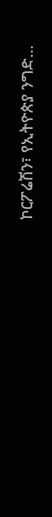ኮርፖሬሽን፣ የኢትዮጵያ ንግድ…